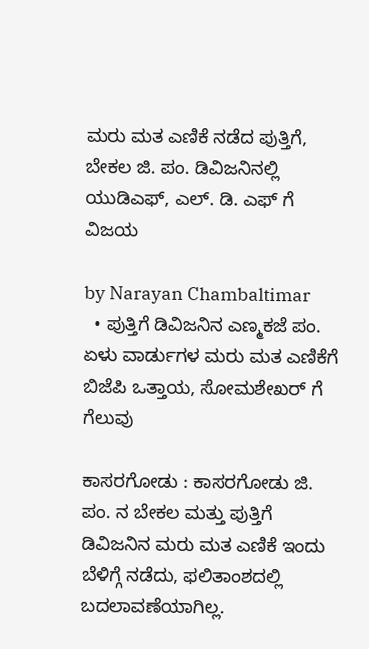ಮರು ಮತ ಎಣಿಕೆ ನಡೆದ ಪುತ್ತಿಗೆ, ಬೇಕಲ ಜಿ. ಪಂ. ಡಿವಿಜನಿನಲ್ಲಿ ಯುಡಿಎಫ್, ಎಲ್. ಡಿ. ಎಫ್ ಗೆ ವಿಜಯ

by Narayan Chambaltimar
  • ಪುತ್ತಿಗೆ ಡಿವಿಜನಿನ ಎಣ್ಮಕಜೆ ಪಂ. ಏಳು ವಾರ್ಡುಗಳ ಮರು ಮತ ಎಣಿಕೆಗೆ ಬಿಜೆಪಿ ಒತ್ತಾಯ, ಸೋಮಶೇಖರ್ ಗೆ ಗೆಲುವು

ಕಾಸರಗೋಡು : ಕಾಸರಗೋಡು ಜಿ. ಪಂ. ನ ಬೇಕಲ ಮತ್ತು ಪುತ್ತಿಗೆ ಡಿವಿಜನಿನ ಮರು ಮತ ಎಣಿಕೆ ಇಂದು ಬೆಳಿಗ್ಗೆ ನಡೆದು, ಫಲಿತಾಂಶದಲ್ಲಿ ಬದಲಾವಣೆಯಾಗಿಲ್ಲ.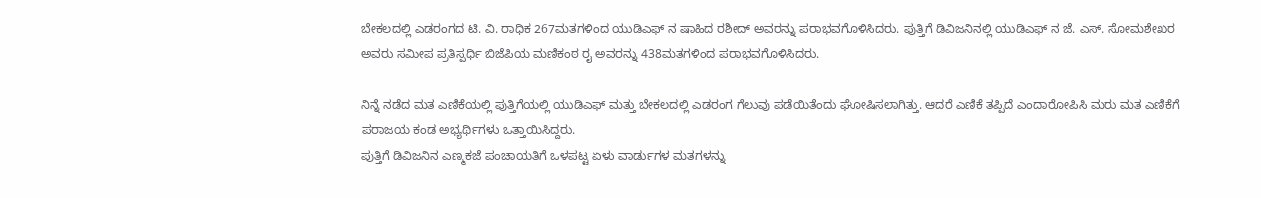ಬೇಕಲದಲ್ಲಿ ಎಡರಂಗದ ಟಿ. ವಿ. ರಾಧಿಕ 267ಮತಗಳಿಂದ ಯುಡಿಎಫ್ ನ ಷಾಹಿದ ರಶೀದ್ ಅವರನ್ನು ಪರಾಭವಗೊಳಿಸಿದರು. ಪುತ್ತಿಗೆ ಡಿವಿಜನಿನಲ್ಲಿ ಯುಡಿಎಫ್ ನ ಜೆ. ಎಸ್. ಸೋಮಶೇಖರ ಅವರು ಸಮೀಪ ಪ್ರತಿಸ್ಪರ್ಧಿ ಬಿಜೆಪಿಯ ಮಣಿಕಂಠ ರೖ ಅವರನ್ನು 438ಮತಗಳಿಂದ ಪರಾಭವಗೊಳಿಸಿದರು.

ನಿನ್ನೆ ನಡೆದ ಮತ ಎಣಿಕೆಯಲ್ಲಿ ಪುತ್ತಿಗೆಯಲ್ಲಿ ಯುಡಿಎಫ್ ಮತ್ತು ಬೇಕಲದಲ್ಲಿ ಎಡರಂಗ ಗೆಲುವು ಪಡೆಯಿತೆಂದು ಘೋಷಿಸಲಾಗಿತ್ತು. ಆದರೆ ಎಣಿಕೆ ತಪ್ಪಿದೆ ಎಂದಾರೋಪಿಸಿ ಮರು ಮತ ಎಣಿಕೆಗೆ ಪರಾಜಯ ಕಂಡ ಅಭ್ಯರ್ಥಿಗಳು ಒತ್ತಾಯಿಸಿದ್ದರು.
ಪುತ್ತಿಗೆ ಡಿವಿಜನಿನ ಎಣ್ಮಕಜೆ ಪಂಚಾಯತಿಗೆ ಒಳಪಟ್ಟ ಏಳು ವಾರ್ಡುಗಳ ಮತಗಳನ್ನು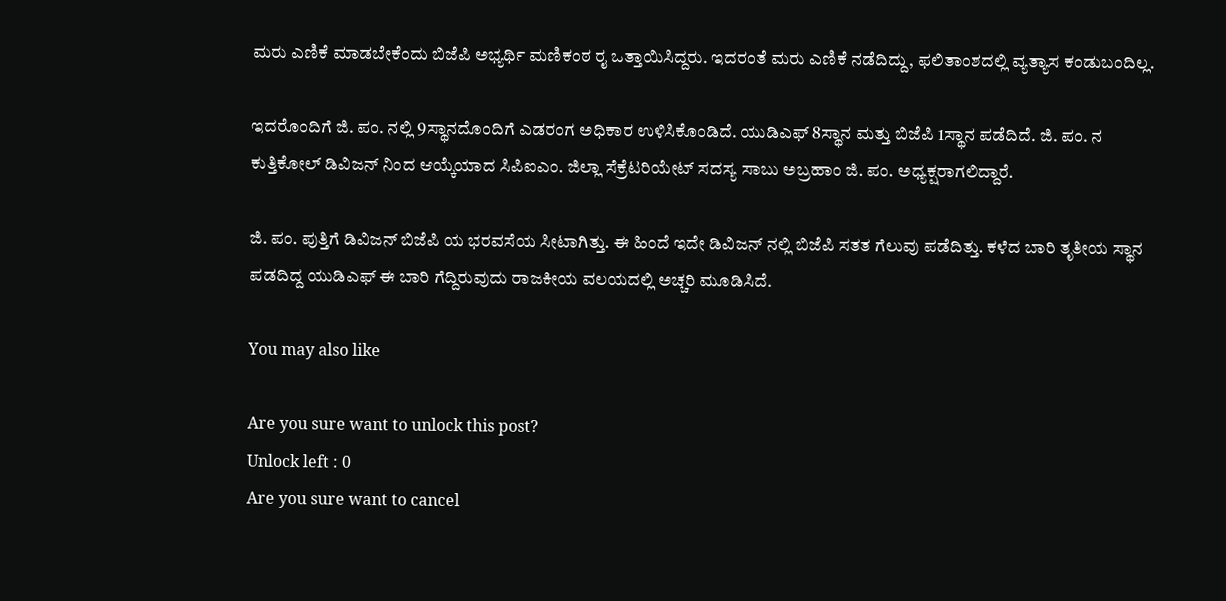ಮರು ಎಣಿಕೆ ಮಾಡಬೇಕೆಂದು ಬಿಜೆಪಿ ಅಭ್ಯರ್ಥಿ ಮಣಿಕಂಠ ರೖ ಒತ್ತಾಯಿಸಿದ್ದರು. ಇದರಂತೆ ಮರು ಎಣಿಕೆ ನಡೆದಿದ್ದು, ಫಲಿತಾಂಶದಲ್ಲಿ ವ್ಯತ್ಯಾಸ ಕಂಡುಬಂದಿಲ್ಲ.

ಇದರೊಂದಿಗೆ ಜಿ. ಪಂ. ನಲ್ಲಿ 9ಸ್ಥಾನದೊಂದಿಗೆ ಎಡರಂಗ ಅಧಿಕಾರ ಉಳಿಸಿಕೊಂಡಿದೆ. ಯುಡಿಎಫ್ 8ಸ್ಥಾನ ಮತ್ತು ಬಿಜೆಪಿ 1ಸ್ಥಾನ ಪಡೆದಿದೆ. ಜಿ. ಪಂ. ನ ಕುತ್ತಿಕೋಲ್ ಡಿವಿಜನ್ ನಿಂದ ಆಯ್ಕೆಯಾದ ಸಿಪಿಐಎಂ. ಜಿಲ್ಲಾ ಸೆಕ್ರೆಟರಿಯೇಟ್ ಸದಸ್ಯ ಸಾಬು ಅಬ್ರಹಾಂ ಜಿ. ಪಂ. ಅಧ್ಯಕ್ಷರಾಗಲಿದ್ದಾರೆ.

ಜಿ. ಪಂ. ಪುತ್ತಿಗೆ ಡಿವಿಜನ್ ಬಿಜೆಪಿ ಯ ಭರವಸೆಯ ಸೀಟಾಗಿತ್ತು. ಈ ಹಿಂದೆ ಇದೇ ಡಿವಿಜನ್ ನಲ್ಲಿ ಬಿಜೆಪಿ ಸತತ ಗೆಲುವು ಪಡೆದಿತ್ತು. ಕಳೆದ ಬಾರಿ ತೃತೀಯ ಸ್ಥಾನ ಪಡದಿದ್ದ ಯುಡಿಎಫ್ ಈ ಬಾರಿ ಗೆದ್ದಿರುವುದು ರಾಜಕೀಯ ವಲಯದಲ್ಲಿ ಅಚ್ಚರಿ ಮೂಡಿಸಿದೆ.

You may also like

Are you sure want to unlock this post?
Unlock left : 0
Are you sure want to cancel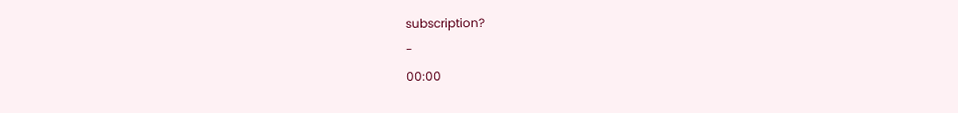subscription?
-
00:00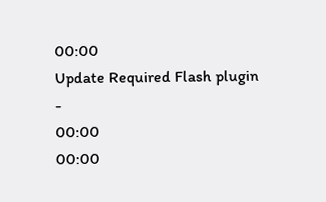00:00
Update Required Flash plugin
-
00:00
00:00